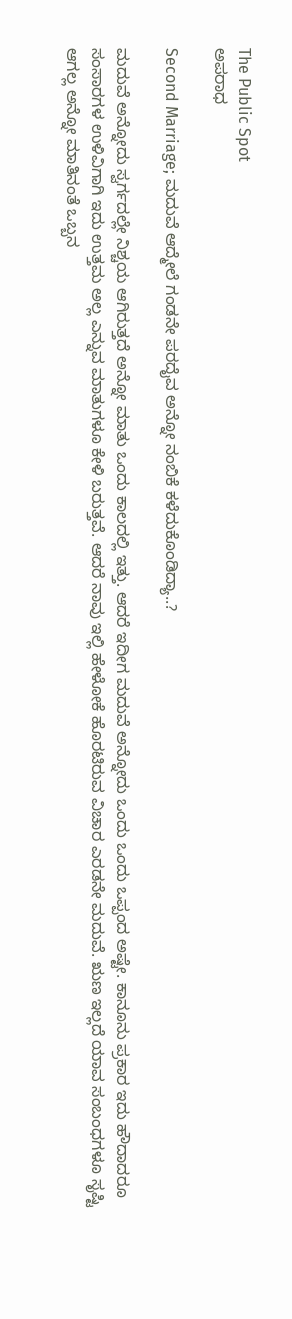The Public Spot
ಅಪರಾಧ

Second Marriage; ಮದುವೆ ಆದ್ಮೇಲೆ ಗಂಡನೇ ಪರದೈವ ಅನ್ನೋ ನಂಬಿಕೆ ಕಳೆದುಕೊಂಡಿದ್ಯಾ..?

ಮದುವೆ ಅನ್ನೋದು ಸ್ವರ್ಗದಲ್ಲೇ ನಿಶ್ಚಯ ಆಗಿರುತ್ತದೆ ಅನ್ನೋ ಮಾತು ಒಂದು ಕಾಲದಲ್ಲಿ ಇತ್ತು. ಆದರೆ ಇದೀಗ ಮದುವೆ ಅನ್ನೋದು ಒಂದು ಒಂದು ಒಪ್ಪಂದ ಅಷ್ಟೇ. ಕಾನೂನು ಪ್ರಕಾರ ಇದು ಹೌದಾದರೂ ಸಂಸಾರಗಳ ಉಳಿವಿಗಾಗಿ ಇದು ಉತ್ತಮ ಅಲ್ಲ ಎನ್ನುವ ಮಾತುಗಳೂ ಕೇಳಿ ಬರುತ್ತವೆ. ಆದರೆ ನಾವು ಇಲ್ಲಿ ಹೇಳೋಕೆ ಹೊರಟಿರುವ ವಿಚಾರ ಎರಡನೇ ಮದುವೆ. ಋಣ ಇಲ್ಲದೆ ಯಾವ ಸಂಬಂಧಗಳೂ ಸೃಷ್ಟಿ ಆಗಲ್ಲ ಅನ್ನೋ ಮಾತಿನಂತೆ ಒಬ್ಬನ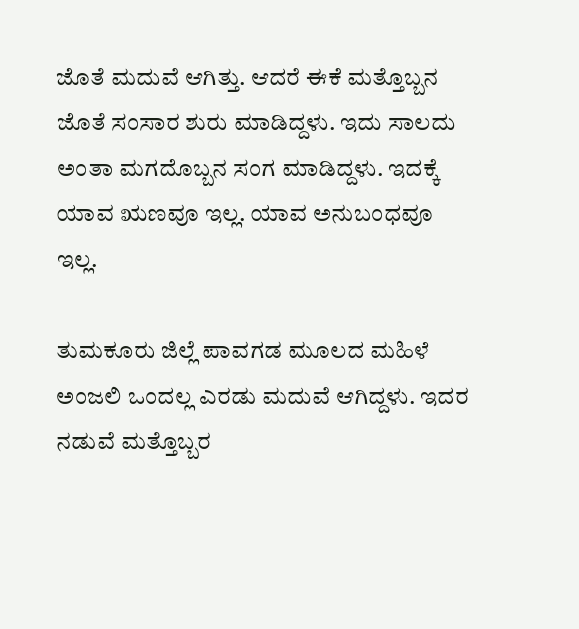ಜೊತೆ ಮದುವೆ ಆಗಿತ್ತು. ಆದರೆ ಈಕೆ ಮತ್ತೊಬ್ಬನ ಜೊತೆ ಸಂಸಾರ ಶುರು ಮಾಡಿದ್ದಳು. ಇದು ಸಾಲದು ಅಂತಾ ಮಗದೊಬ್ಬನ ಸಂಗ ಮಾಡಿದ್ದಳು. ಇದಕ್ಕೆ ಯಾವ ಋಣವೂ ಇಲ್ಲ. ಯಾವ ಅನುಬಂಧವೂ ಇಲ್ಲ.

ತುಮಕೂರು ಜಿಲ್ಲೆ ಪಾವಗಡ ಮೂಲದ ಮಹಿಳೆ ಅಂಜಲಿ ಒಂದಲ್ಲ ಎರಡು ಮದುವೆ ಆಗಿದ್ದಳು. ಇದರ ನಡುವೆ ಮತ್ತೊಬ್ಬರ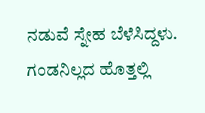ನಡುವೆ ಸ್ನೇಹ ಬೆಳೆಸಿದ್ದಳು. ಗಂಡನಿಲ್ಲದ ಹೊತ್ತಲ್ಲಿ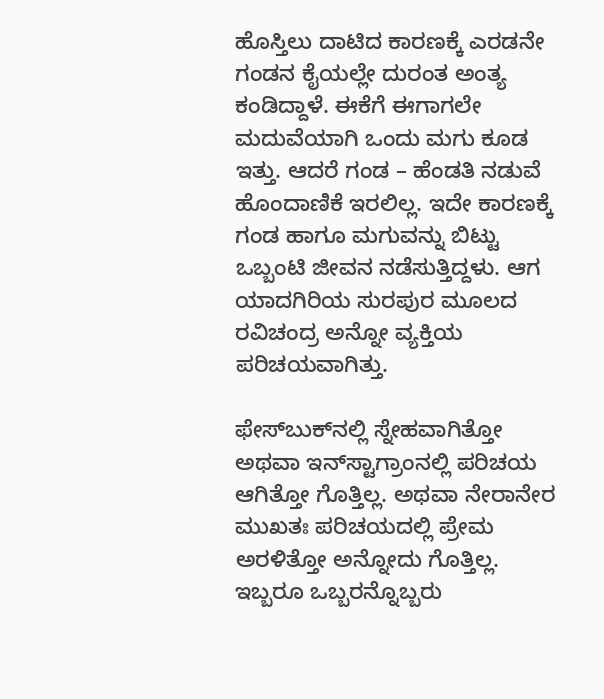ಹೊಸ್ತಿಲು ದಾಟಿದ ಕಾರಣಕ್ಕೆ ಎರಡನೇ ಗಂಡನ ಕೈಯಲ್ಲೇ ದುರಂತ ಅಂತ್ಯ ಕಂಡಿದ್ದಾಳೆ. ಈಕೆಗೆ ಈಗಾಗಲೇ ಮದುವೆಯಾಗಿ ಒಂದು ಮಗು ಕೂಡ ಇತ್ತು. ಆದರೆ ಗಂಡ – ಹೆಂಡತಿ ನಡುವೆ ಹೊಂದಾಣಿಕೆ ಇರಲಿಲ್ಲ. ಇದೇ ಕಾರಣಕ್ಕೆ ಗಂಡ ಹಾಗೂ ಮಗುವನ್ನು ಬಿಟ್ಟು ಒಬ್ಬಂಟಿ ಜೀವನ ನಡೆಸುತ್ತಿದ್ದಳು. ಆಗ ಯಾದಗಿರಿಯ ಸುರಪುರ ಮೂಲದ ರವಿಚಂದ್ರ ಅನ್ನೋ ವ್ಯಕ್ತಿಯ ಪರಿಚಯವಾಗಿತ್ತು.

ಫೇಸ್‌ಬುಕ್‌ನಲ್ಲಿ ಸ್ನೇಹವಾಗಿತ್ತೋ ಅಥವಾ ಇನ್‌ಸ್ಟಾಗ್ರಾಂನಲ್ಲಿ ಪರಿಚಯ ಆಗಿತ್ತೋ ಗೊತ್ತಿಲ್ಲ. ಅಥವಾ ನೇರಾನೇರ ಮುಖತಃ ಪರಿಚಯದಲ್ಲಿ ಪ್ರೇಮ ಅರಳಿತ್ತೋ ಅನ್ನೋದು ಗೊತ್ತಿಲ್ಲ. ಇಬ್ಬರೂ ಒಬ್ಬರನ್ನೊಬ್ಬರು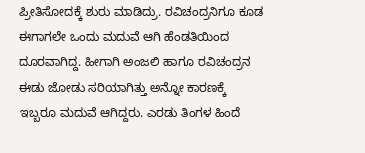ಪ್ರೀತಿಸೋದಕ್ಕೆ ಶುರು ಮಾಡಿದ್ರು. ರವಿಚಂದ್ರನಿಗೂ ಕೂಡ ಈಗಾಗಲೇ ಒಂದು ಮದುವೆ ಆಗಿ ಹೆಂಡತಿಯಿಂದ ದೂರವಾಗಿದ್ದ. ಹೀಗಾಗಿ ಅಂಜಲಿ ಹಾಗೂ ರವಿಚಂದ್ರನ ಈಡು ಜೋಡು ಸರಿಯಾಗಿತ್ತು ಅನ್ನೋ ಕಾರಣಕ್ಕೆ ಇಬ್ಬರೂ ಮದುವೆ ಆಗಿದ್ದರು. ಎರಡು ತಿಂಗಳ ಹಿಂದೆ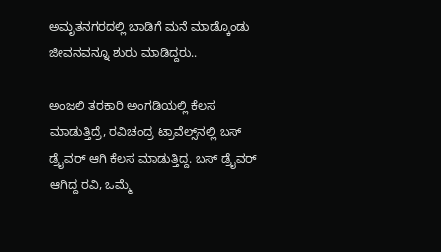ಅಮೃತನಗರದಲ್ಲಿ ಬಾಡಿಗೆ ಮನೆ ಮಾಡ್ಕೊಂಡು ಜೀವನವನ್ನೂ ಶುರು ಮಾಡಿದ್ದರು..

ಅಂಜಲಿ ತರಕಾರಿ ‌ಅಂಗಡಿಯಲ್ಲಿ ಕೆಲಸ ಮಾಡುತ್ತಿದ್ರೆ, ರವಿಚಂದ್ರ ಟ್ರಾವೆಲ್ಸ್‌ನಲ್ಲಿ ಬಸ್ ಡ್ರೈವರ್ ಆಗಿ ಕೆಲಸ ಮಾಡುತ್ತಿದ್ದ. ಬಸ್‌ ಡ್ರೈವರ್‌ ಆಗಿದ್ದ ರವಿ, ಒಮ್ಮೆ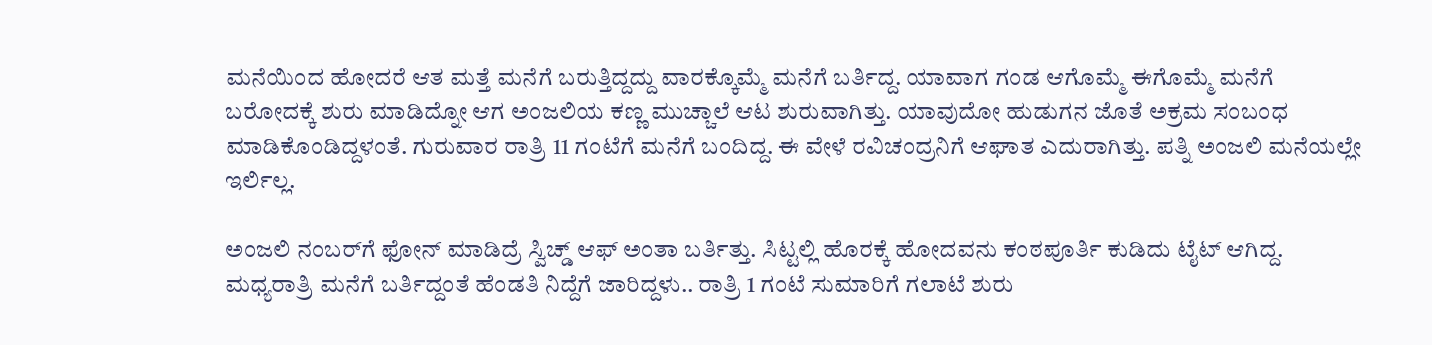ಮನೆಯಿಂದ ಹೋದರೆ ಆತ ಮತ್ತೆ ಮನೆಗೆ ಬರುತ್ತಿದ್ದದ್ದು ವಾರಕ್ಕೊಮ್ಮೆ ಮನೆಗೆ ಬರ್ತಿದ್ದ. ಯಾವಾಗ ಗಂಡ ಆಗೊಮ್ಮೆ ಈಗೊಮ್ಮೆ ಮನೆಗೆ ಬರೋದಕ್ಕೆ ಶುರು ಮಾಡಿದ್ನೋ ಆಗ ಅಂಜಲಿಯ ಕಣ್ಣ ಮುಚ್ಚಾಲೆ ಆಟ ಶುರುವಾಗಿತ್ತು. ಯಾವುದೋ ಹುಡುಗನ ಜೊತೆ ಅಕ್ರಮ ಸಂಬಂಧ ಮಾಡಿಕೊಂಡಿದ್ದಳಂತೆ. ಗುರುವಾರ ರಾತ್ರಿ 11 ಗಂಟೆಗೆ ಮನೆಗೆ ಬಂದಿದ್ದ. ಈ ವೇಳೆ ರವಿಚಂದ್ರನಿಗೆ ಆಘಾತ ಎದುರಾಗಿತ್ತು. ಪತ್ನಿ ಅಂಜಲಿ ಮನೆಯಲ್ಲೇ ಇರ್ಲಿಲ್ಲ.

ಅಂಜಲಿ ನಂಬರ್‌ಗೆ ಫೋನ್‌ ಮಾಡಿದ್ರೆ ಸ್ವಿಚ್ಡ್‌‌ ಆಫ್‌ ಅಂತಾ ಬರ್ತಿತ್ತು. ಸಿಟ್ಟಲ್ಲಿ ಹೊರಕ್ಕೆ ಹೋದವನು ಕಂಠಪೂರ್ತಿ ಕುಡಿದು ಟೈಟ್‌ ಆಗಿದ್ದ. ಮಧ್ಯರಾತ್ರಿ ಮನೆಗೆ ಬರ್ತಿದ್ದಂತೆ ಹೆಂಡತಿ ನಿದ್ದೆಗೆ ಜಾರಿದ್ದಳು.. ರಾತ್ರಿ 1 ಗಂಟೆ ಸುಮಾರಿಗೆ ಗಲಾಟೆ ಶುರು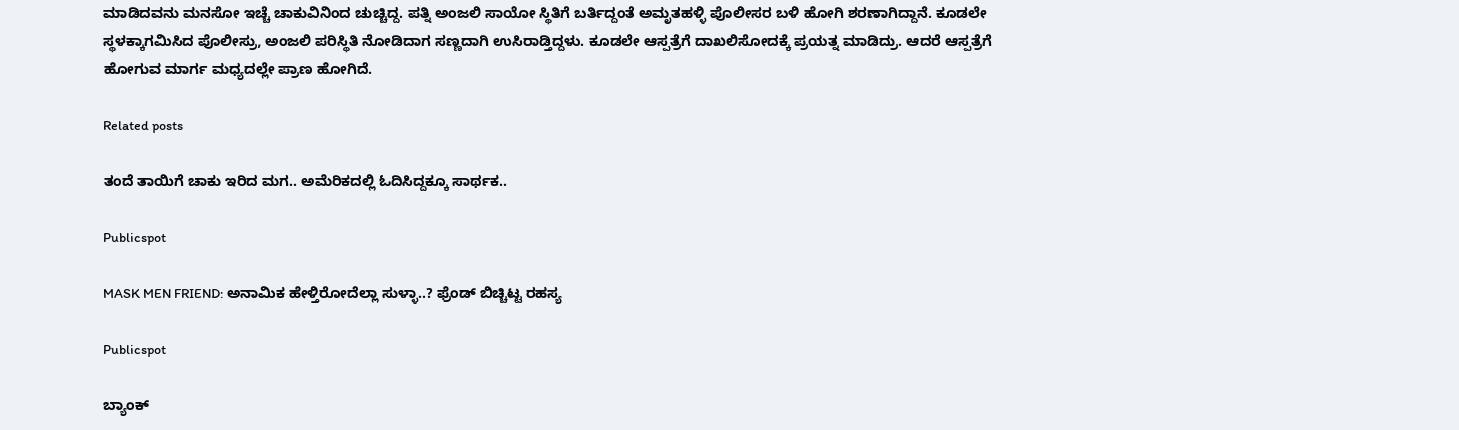ಮಾಡಿದವನು ಮನಸೋ ಇಚ್ಚೆ ಚಾಕುವಿನಿಂದ ಚುಚ್ಚಿದ್ದ. ಪತ್ನಿ ಅಂಜಲಿ ಸಾಯೋ ಸ್ಥಿತಿಗೆ ಬರ್ತಿದ್ದಂತೆ ಅಮೃತಹಳ್ಳಿ ಪೊಲೀಸರ ಬಳಿ ಹೋಗಿ ಶರಣಾಗಿದ್ದಾನೆ. ಕೂಡಲೇ ಸ್ಥಳಕ್ಕಾಗಮಿಸಿದ ಪೊಲೀಸ್ರು, ಅಂಜಲಿ ಪರಿಸ್ಥಿತಿ ನೋಡಿದಾಗ ಸಣ್ಣದಾಗಿ ಉಸಿರಾಡ್ತಿದ್ದಳು. ಕೂಡಲೇ ಆಸ್ಪತ್ರೆಗೆ ದಾಖಲಿಸೋದಕ್ಕೆ ಪ್ರಯತ್ನ ಮಾಡಿದ್ರು. ಆದರೆ ಆಸ್ಪತ್ರೆಗೆ ಹೋಗುವ ಮಾರ್ಗ ಮಧ್ಯದಲ್ಲೇ ಪ್ರಾಣ ಹೋಗಿದೆ.

Related posts

ತಂದೆ ತಾಯಿಗೆ ಚಾಕು ಇರಿದ ಮಗ.. ಅಮೆರಿಕದಲ್ಲಿ ಓದಿಸಿದ್ದಕ್ಕೂ ಸಾರ್ಥಕ..

Publicspot

MASK MEN FRIEND: ಅನಾಮಿಕ ಹೇಳ್ತಿರೋದೆಲ್ಲಾ ಸುಳ್ಳಾ..? ಫ್ರೆಂಡ್‌ ಬಿಚ್ಚಿಟ್ಟ ರಹಸ್ಯ

Publicspot

ಬ್ಯಾಂಕ್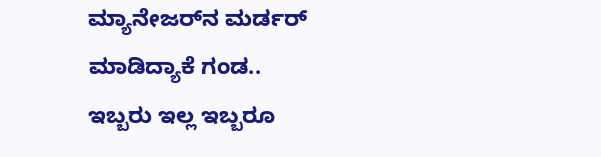ಮ್ಯಾನೇಜರ್‌ನ ಮರ್ಡರ್ ಮಾಡಿದ್ಯಾಕೆ ಗಂಡ.. ಇಬ್ಬರು ಇಲ್ಲ ಇಬ್ಬರೂ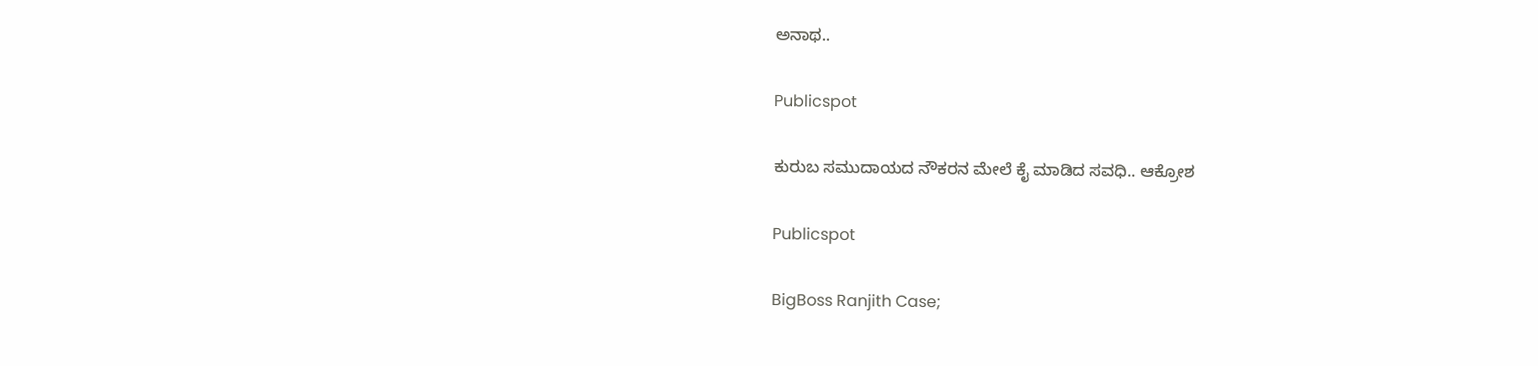ಅನಾಥ..

Publicspot

ಕುರುಬ ಸಮುದಾಯದ ನೌಕರನ ಮೇಲೆ ಕೈ ಮಾಡಿದ ಸವಧಿ.. ಆಕ್ರೋಶ

Publicspot

BigBoss Ranjith Case;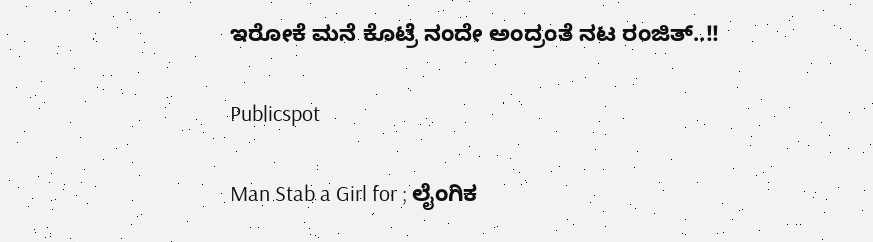ಇರೋಕೆ ಮನೆ ಕೊಟ್ರೆ ನಂದೇ ಅಂದ್ರಂತೆ ನಟ ರಂಜಿತ್..!!

Publicspot

Man Stab a Girl for ; ಲೈಂಗಿಕ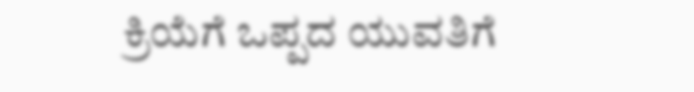ಕ್ರಿಯೆಗೆ ಒಪ್ಪದ ಯುವತಿಗೆ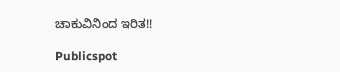ಚಾಕುವಿನಿಂದ ಇರಿತ!!

Publicspot